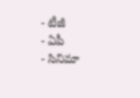- టీజీ
- ఏపీ
- సినిమా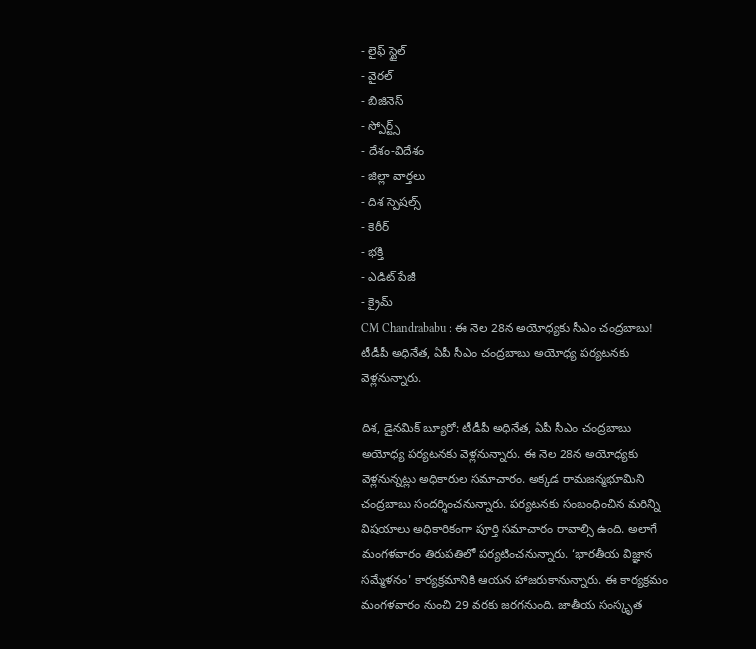- లైఫ్ స్టైల్
- వైరల్
- బిజినెస్
- స్పోర్ట్స్
- దేశం-విదేశం
- జిల్లా వార్తలు
- దిశ స్పెషల్స్
- కెరీర్
- భక్తి
- ఎడిట్ పేజీ
- క్రైమ్
CM Chandrababu : ఈ నెల 28న అయోధ్యకు సీఎం చంద్రబాబు!
టీడీపీ అధినేత, ఏపీ సీఎం చంద్రబాబు అయోధ్య పర్యటనకు వెళ్లనున్నారు.

దిశ, డైనమిక్ బ్యూరో: టీడీపీ అధినేత, ఏపీ సీఎం చంద్రబాబు అయోధ్య పర్యటనకు వెళ్లనున్నారు. ఈ నెల 28న అయోధ్యకు వెళ్లనున్నట్లు అధికారుల సమాచారం. అక్కడ రామజన్మభూమిని చంద్రబాబు సందర్శించనున్నారు. పర్యటనకు సంబంధించిన మరిన్ని విషయాలు అధికారికంగా పూర్తి సమాచారం రావాల్సి ఉంది. అలాగే మంగళవారం తిరుపతిలో పర్యటించనున్నారు. ‘భారతీయ విజ్ఞాన సమ్మేళనం' కార్యక్రమానికి ఆయన హాజరుకానున్నారు. ఈ కార్యక్రమం మంగళవారం నుంచి 29 వరకు జరగనుంది. జాతీయ సంస్కృత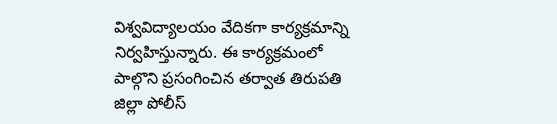విశ్వవిద్యాలయం వేదికగా కార్యక్రమాన్ని నిర్వహిస్తున్నారు. ఈ కార్యక్రమంలో పాల్గొని ప్రసంగించిన తర్వాత తిరుపతి జిల్లా పోలీస్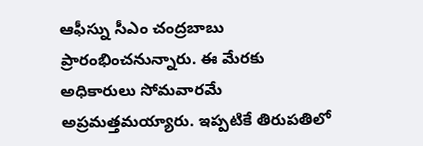ఆఫీస్ను సీఎం చంద్రబాబు ప్రారంభించనున్నారు. ఈ మేరకు అధికారులు సోమవారమే అప్రమత్తమయ్యారు. ఇప్పటికే తిరుపతిలో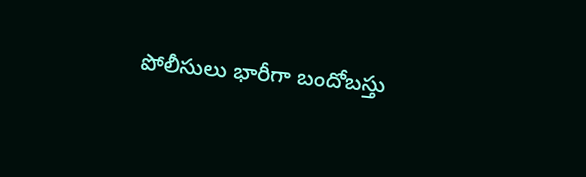పోలీసులు భారీగా బందోబస్తు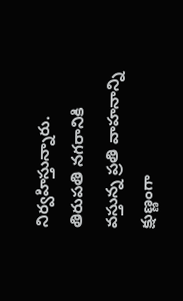నిర్వహిస్తున్నారు. తిరుపతి నగరానికి వస్తున్న ప్రతి వాహనాన్ని క్షుణ్ణంగా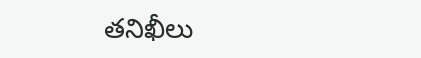తనిఖీలు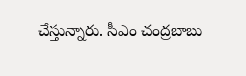చేస్తున్నారు. సీఎం చంద్రబాబు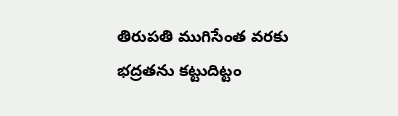తిరుపతి ముగిసేంత వరకు భద్రతను కట్టుదిట్టం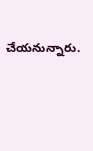చేయనున్నారు.